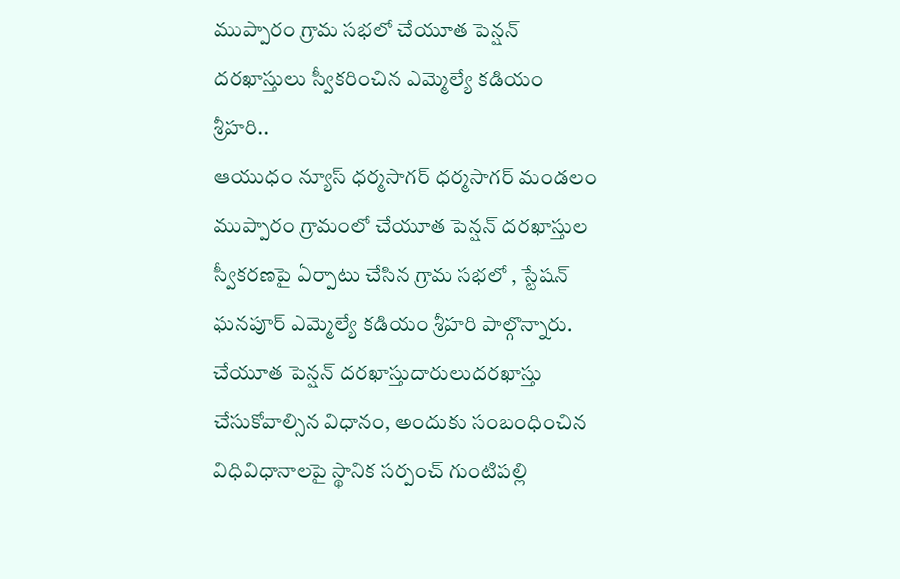ముప్పారం గ్రామ సభలో చేయూత పెన్షన్ దరఖాస్తులు స్వీకరించిన ఎమ్మెల్యే కడియం శ్రీహరి..
ఆయుధం న్యూస్ ధర్మసాగర్ ధర్మసాగర్ మండలం ముప్పారం గ్రామంలో చేయూత పెన్షన్ దరఖాస్తుల స్వీకరణపై ఏర్పాటు చేసిన గ్రామ సభలో , స్టేషన్ ఘనపూర్ ఎమ్మెల్యే కడియం శ్రీహరి పాల్గొన్నారు. చేయూత పెన్షన్ దరఖాస్తుదారులుదరఖాస్తు చేసుకోవాల్సిన విధానం, అందుకు సంబంధించిన విధివిధానాలపై స్థానిక సర్పంచ్ గుంటిపల్లి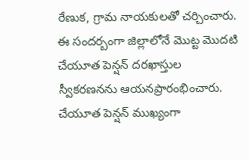రేణుక, గ్రామ నాయకులతో చర్చించారు. ఈ సందర్బంగా జిల్లాలోనే మొట్ట మొదటి చేయూత పెన్షన్ దరఖాస్తుల స్వీకరణనను ఆయనప్రారంభించారు. చేయూత పెన్షన్ ముఖ్యంగా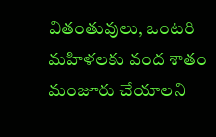వితంతువులు, ఒంటరి మహిళలకు వంద శాతం మంజూరు చేయాలని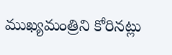ముఖ్యమంత్రిని కోరినట్లు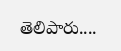తెలిపారు....